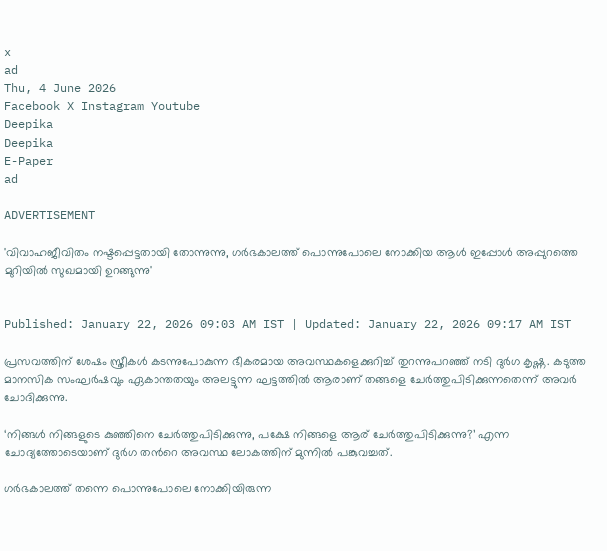x
ad
Thu, 4 June 2026
Facebook X Instagram Youtube
Deepika
Deepika
E-Paper
ad

ADVERTISEMENT

'വിവാഹജീവിതം നഷ്ടപ്പെട്ടതായി തോന്നുന്നു, ഗർഭകാലത്ത് പൊന്നുപോലെ നോക്കിയ ആൾ ഇപ്പോൾ അപ്പുറത്തെ മുറിയിൽ സുഖമായി ഉറങ്ങുന്നു'


Published: January 22, 2026 09:03 AM IST | Updated: January 22, 2026 09:17 AM IST

പ്രസവത്തിന് ശേഷം സ്ത്രീകൾ കടന്നുപോകുന്ന ഭീകരമായ അവസ്ഥകളെക്കുറിച്ച് തുറന്നുപറഞ്ഞ് നടി ദുർഗ കൃഷ്ണ. കടുത്ത മാനസിക സംഘർഷവും ഏകാന്തതയും അലട്ടുന്ന ഘട്ടത്തിൽ ആരാണ് തങ്ങളെ ചേർത്തുപിടിക്കുന്നതെന്ന് അവർ ചോദിക്കുന്നു.

‘നിങ്ങൾ നിങ്ങളുടെ കുഞ്ഞിനെ ചേർത്തുപിടിക്കുന്നു, പക്ഷേ നിങ്ങളെ ആര് ചേർത്തുപിടിക്കുന്നു?’ എന്ന ചോദ്യത്തോടെയാണ് ദുർഗ തന്‍റെ അവസ്ഥ ലോകത്തിന് മുന്നിൽ പങ്കുവച്ചത്.

ഗർഭകാലത്ത് തന്നെ പൊന്നുപോലെ നോക്കിയിരുന്ന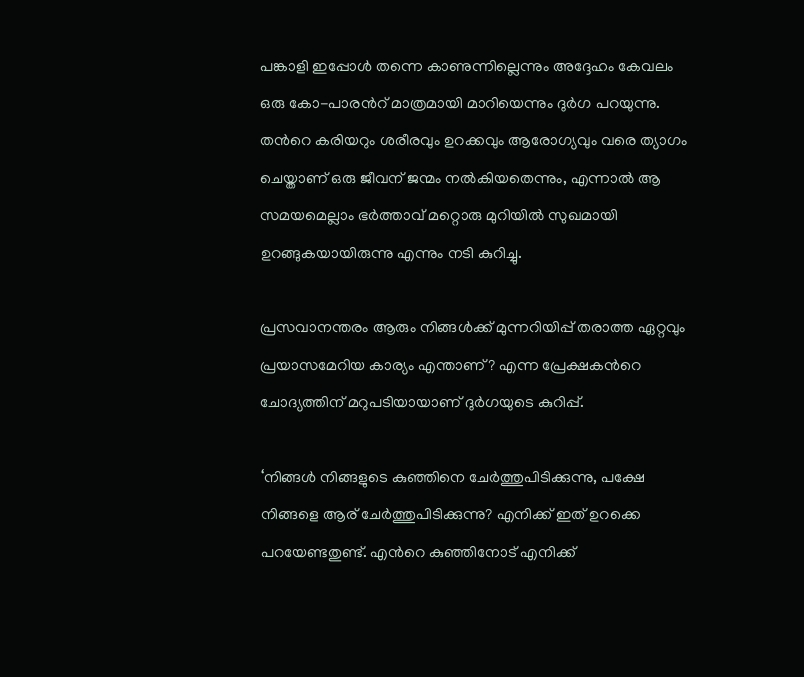പങ്കാളി ഇപ്പോൾ തന്നെ കാണുന്നില്ലെന്നും അദ്ദേഹം കേവലം ഒരു കോ-പാരന്‍റ് മാത്രമായി മാറിയെന്നും ദുർഗ പറയുന്നു. തന്‍റെ കരിയറും ശരീരവും ഉറക്കവും ആരോഗ്യവും വരെ ത്യാഗം ചെയ്താണ് ഒരു ജീവന് ജന്മം നൽകിയതെന്നും, എന്നാൽ ആ സമയമെല്ലാം ഭർത്താവ് മറ്റൊരു മുറിയിൽ സുഖമായി ഉറങ്ങുകയായിരുന്നു എന്നും നടി കുറിച്ചു.

പ്രസവാനന്തരം ആരും നിങ്ങൾക്ക് മുന്നറിയിപ്പ് തരാത്ത ഏറ്റവും പ്രയാസമേറിയ കാര്യം എന്താണ്? എന്ന പ്രേക്ഷകന്‍റെ ചോദ്യത്തിന് മറുപടിയായാണ് ദുർഗയുടെ കുറിപ്പ്.

‘നിങ്ങൾ നിങ്ങളുടെ കുഞ്ഞിനെ ചേർത്തുപിടിക്കുന്നു, പക്ഷേ നിങ്ങളെ ആര് ചേർത്തുപിടിക്കുന്നു? എനിക്ക് ഇത് ഉറക്കെ പറയേണ്ടതുണ്ട്. എന്‍റെ കുഞ്ഞിനോട് എനിക്ക്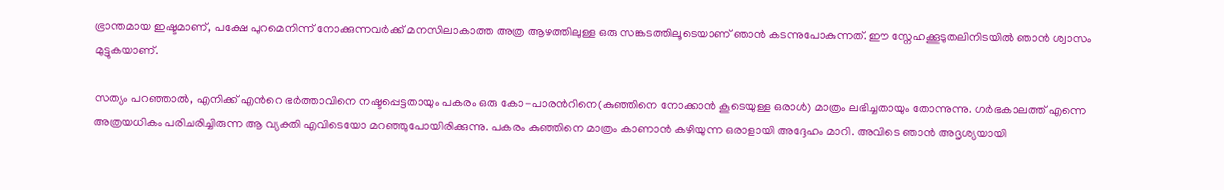ഭ്രാന്തമായ ഇഷ്ടമാണ്, പക്ഷേ പുറമെനിന്ന് നോക്കുന്നവർക്ക് മനസിലാകാത്ത അത്ര ആഴത്തിലുള്ള ഒരു സങ്കടത്തിലൂടെയാണ് ഞാൻ കടന്നുപോകുന്നത്. ഈ സ്നേഹക്കൂടുതലിനിടയിൽ ഞാൻ ശ്വാസം മുട്ടുകയാണ്.

സത്യം പറഞ്ഞാൽ, എനിക്ക് എന്‍റെ ഭർത്താവിനെ നഷ്ടപ്പെട്ടതായും പകരം ഒരു കോ-പാരന്‍റിനെ(കുഞ്ഞിനെ നോക്കാൻ കൂടെയുള്ള ഒരാൾ) മാത്രം ലഭിച്ചതായും തോന്നുന്നു. ഗർഭകാലത്ത് എന്നെ അത്രയധികം പരിചരിച്ചിരുന്ന ആ വ്യക്തി എവിടെയോ മറഞ്ഞുപോയിരിക്കുന്നു. പകരം കുഞ്ഞിനെ മാത്രം കാണാൻ കഴിയുന്ന ഒരാളായി അദ്ദേഹം മാറി. അവിടെ ഞാൻ അദൃശ്യയായി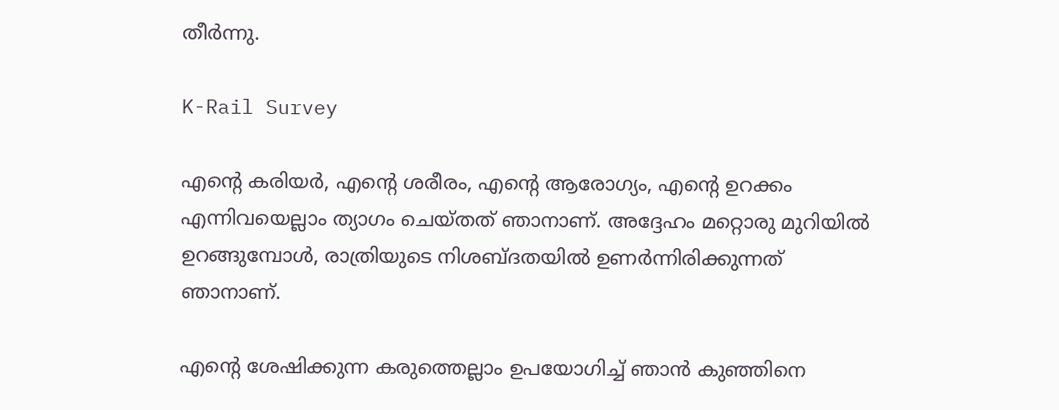തീർന്നു.

K-Rail Survey

എന്‍റെ കരിയർ, എന്‍റെ ശരീരം, എന്‍റെ ആരോഗ്യം, എന്‍റെ ഉറക്കം എന്നിവയെല്ലാം ത്യാഗം ചെയ്തത് ഞാനാണ്. അദ്ദേഹം മറ്റൊരു മുറിയിൽ ഉറങ്ങുമ്പോൾ, രാത്രിയുടെ നിശബ്ദതയിൽ ഉണർന്നിരിക്കുന്നത് ഞാനാണ്.

എന്‍റെ ശേഷിക്കുന്ന കരുത്തെല്ലാം ഉപയോഗിച്ച് ഞാൻ കുഞ്ഞിനെ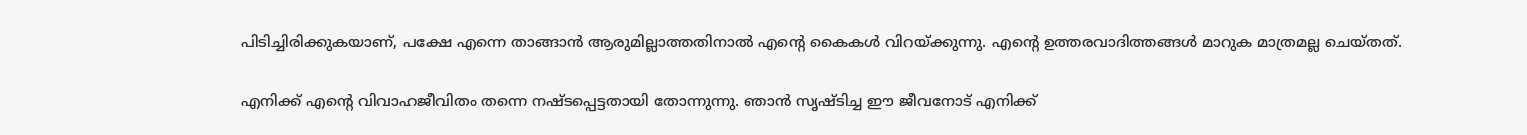പിടിച്ചിരിക്കുകയാണ്, പക്ഷേ എന്നെ താങ്ങാൻ ആരുമില്ലാത്തതിനാൽ എന്‍റെ കൈകൾ വിറയ്ക്കുന്നു. എന്‍റെ ഉത്തരവാദിത്തങ്ങൾ മാറുക മാത്രമല്ല ചെയ്തത്.

എനിക്ക് എന്‍റെ വിവാഹജീവിതം തന്നെ നഷ്ടപ്പെട്ടതായി തോന്നുന്നു. ഞാൻ സൃഷ്ടിച്ച ഈ ജീവനോട് എനിക്ക്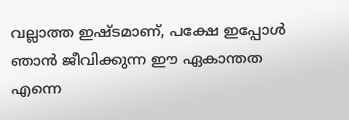വല്ലാത്ത ഇഷ്ടമാണ്, പക്ഷേ ഇപ്പോൾ ഞാൻ ജീവിക്കുന്ന ഈ ഏകാന്തത എന്നെ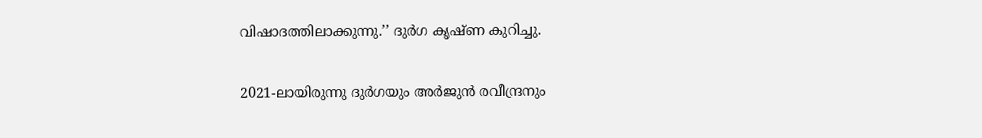വിഷാദത്തിലാക്കുന്നു.’’ ദുർഗ കൃഷ്ണ കുറിച്ചു.

2021-ലായിരുന്നു ദുർഗയും അർജുൻ രവീന്ദ്രനും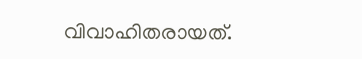വിവാഹിതരായത്.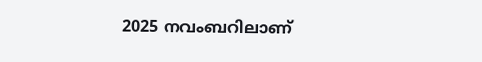2025 നവംബറിലാണ്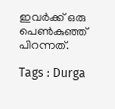ഇവർക്ക് ഒരു പെൺകുഞ്ഞ് പിറന്നത്.

Tags : Durga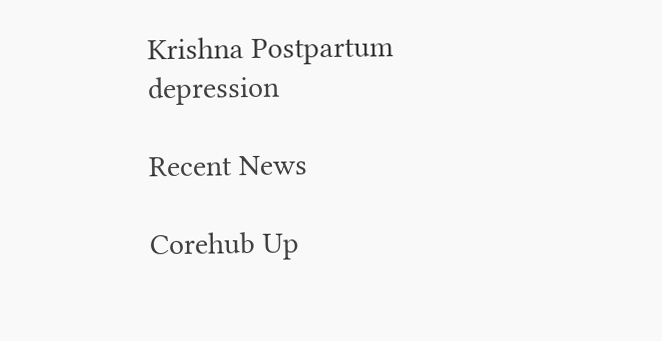Krishna Postpartum depression

Recent News

Corehub Up